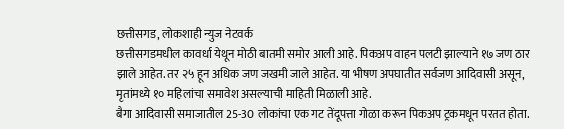छत्तीसगड, लोकशाही न्युज नेटवर्क
छत्तीसगडमधील कावर्धा येथून मोठी बातमी समोर आली आहे. पिकअप वाहन पलटी झाल्याने १७ जण ठार झाले आहेत. तर २५ हून अधिक जण जखमी जाले आहेत. या भीषण अपघातीत सर्वजण आदिवासी असून, मृतांमध्ये १० महिलांचा समावेश असल्याची माहिती मिळाली आहे.
बैगा आदिवासी समाजातील 25-30 लोकांचा एक गट तेंदूपत्ता गोळा करून पिकअप ट्रकमधून परतत होता.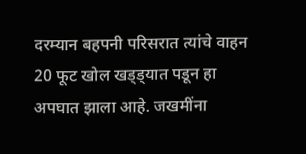दरम्यान बहपनी परिसरात त्यांचे वाहन 20 फूट खोल खड्ड्यात पडून हा अपघात झाला आहे. जखमींना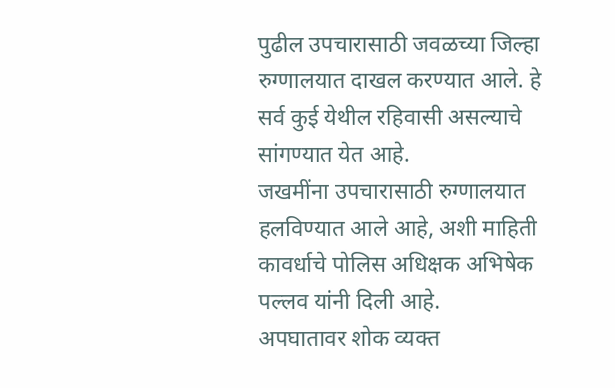पुढील उपचारासाठी जवळच्या जिल्हा रुग्णालयात दाखल करण्यात आले. हे सर्व कुई येथील रहिवासी असल्याचे सांगण्यात येत आहे.
जखमींना उपचारासाठी रुग्णालयात हलविण्यात आले आहे, अशी माहिती कावर्धाचे पोलिस अधिक्षक अभिषेक पल्लव यांनी दिली आहे.
अपघातावर शोक व्यक्त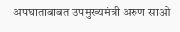अपघाताबाबत उपमुख्यमंत्री अरुण साओ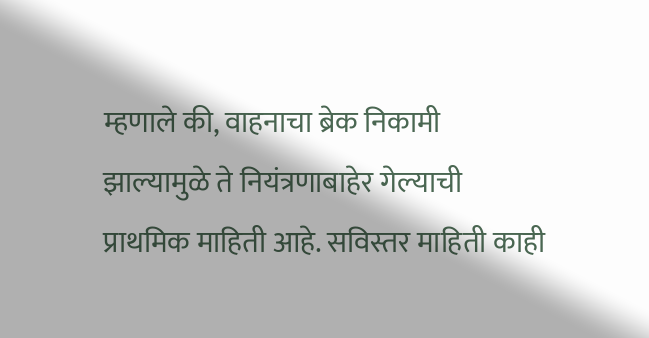म्हणाले की, वाहनाचा ब्रेक निकामी झाल्यामुळे ते नियंत्रणाबाहेर गेल्याची प्राथमिक माहिती आहे. सविस्तर माहिती काही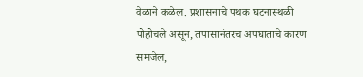वेळाने कळेल. प्रशासनाचे पथक घटनास्थळी पोहोचले असून, तपासानंतरच अपघाताचे कारण समजेल,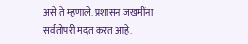असे ते म्हणाले. प्रशासन जखमींना सर्वतोपरी मदत करत आहे.